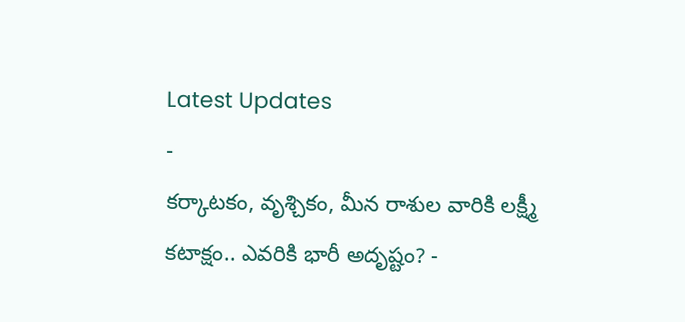Latest Updates
-
కర్కాటకం, వృశ్చికం, మీన రాశుల వారికి లక్ష్మీ కటాక్షం.. ఎవరికి భారీ అదృష్టం? -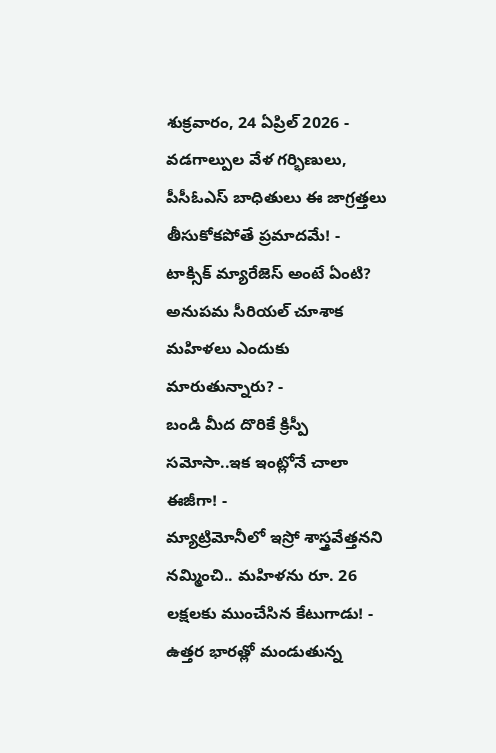శుక్రవారం, 24 ఏప్రిల్ 2026 -
వడగాల్పుల వేళ గర్భిణులు, పీసీఓఎస్ బాధితులు ఈ జాగ్రత్తలు తీసుకోకపోతే ప్రమాదమే! -
టాక్సిక్ మ్యారేజెస్ అంటే ఏంటి? అనుపమ సీరియల్ చూశాక మహిళలు ఎందుకు మారుతున్నారు? -
బండి మీద దొరికే క్రిస్పీ సమోసా..ఇక ఇంట్లోనే చాలా ఈజీగా! -
మ్యాట్రిమోనీలో ఇస్రో శాస్త్రవేత్తనని నమ్మించి.. మహిళను రూ. 26 లక్షలకు ముంచేసిన కేటుగాడు! -
ఉత్తర భారత్లో మండుతున్న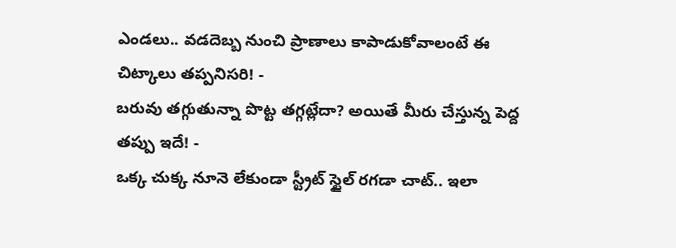ఎండలు.. వడదెబ్బ నుంచి ప్రాణాలు కాపాడుకోవాలంటే ఈ చిట్కాలు తప్పనిసరి! -
బరువు తగ్గుతున్నా పొట్ట తగ్గట్లేదా? అయితే మీరు చేస్తున్న పెద్ద తప్పు ఇదే! -
ఒక్క చుక్క నూనె లేకుండా స్ట్రీట్ స్టైల్ రగడా చాట్.. ఇలా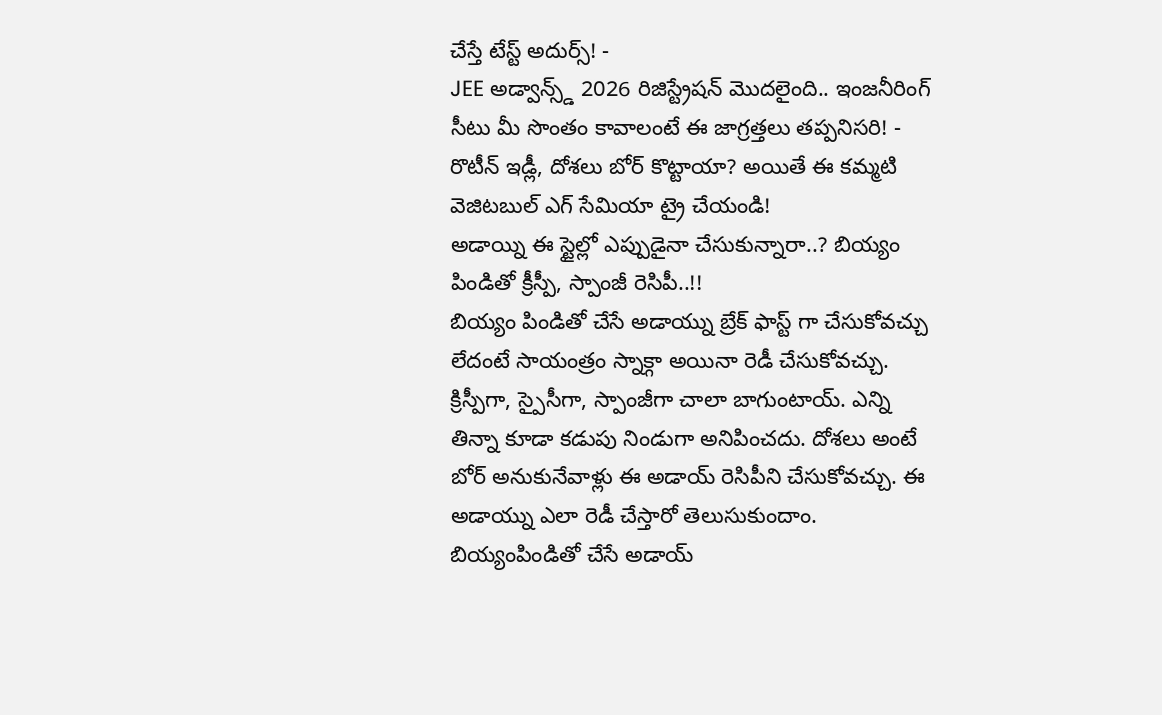చేస్తే టేస్ట్ అదుర్స్! -
JEE అడ్వాన్స్డ్ 2026 రిజిస్ట్రేషన్ మొదలైంది.. ఇంజనీరింగ్ సీటు మీ సొంతం కావాలంటే ఈ జాగ్రత్తలు తప్పనిసరి! -
రొటీన్ ఇడ్లీ, దోశలు బోర్ కొట్టాయా? అయితే ఈ కమ్మటి వెజిటబుల్ ఎగ్ సేమియా ట్రై చేయండి!
అడాయ్ని ఈ స్టైల్లో ఎప్పుడైనా చేసుకున్నారా..? బియ్యం పిండితో క్రీస్పీ, స్పాంజీ రెసిపీ..!!
బియ్యం పిండితో చేసే అడాయ్ను బ్రేక్ ఫాస్ట్ గా చేసుకోవచ్చు లేదంటే సాయంత్రం స్నాక్గా అయినా రెడీ చేసుకోవచ్చు. క్రిస్పీగా, స్పైసీగా, స్పాంజీగా చాలా బాగుంటాయ్. ఎన్ని తిన్నా కూడా కడుపు నిండుగా అనిపించదు. దోశలు అంటే బోర్ అనుకునేవాళ్లు ఈ అడాయ్ రెసిపీని చేసుకోవచ్చు. ఈ అడాయ్ను ఎలా రెడీ చేస్తారో తెలుసుకుందాం.
బియ్యంపిండితో చేసే అడాయ్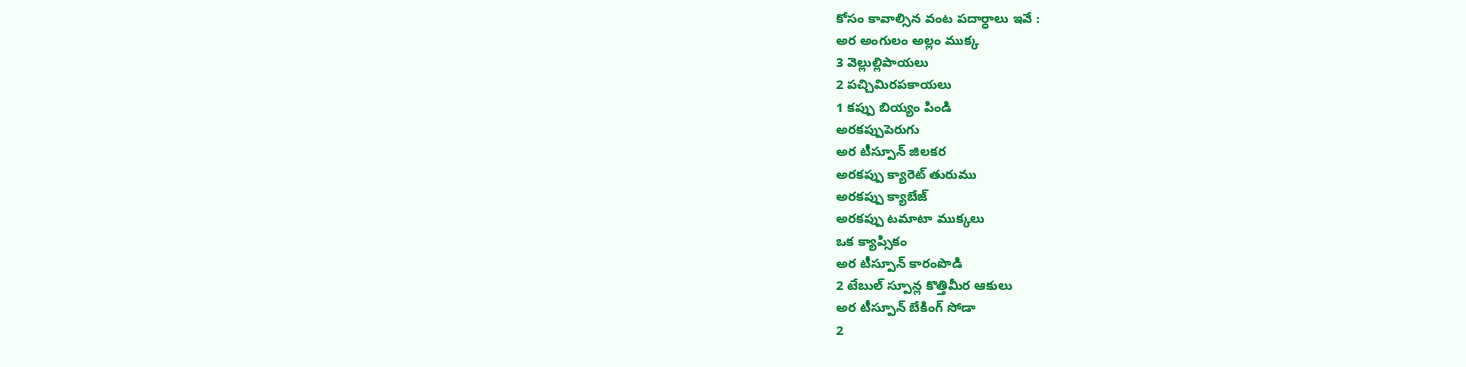కోసం కావాల్సిన వంట పదార్ధాలు ఇవే :
అర అంగులం అల్లం ముక్క
3 వెల్లుల్లిపాయలు
2 పచ్చిమిరపకాయలు
1 కప్పు బియ్యం పిండి
అరకప్పుపెరుగు
అర టీస్పూన్ జిలకర
అరకప్పు క్యారెట్ తురుము
అరకప్పు క్యాబేజ్
అరకప్పు టమాటా ముక్కలు
ఒక క్యాప్సికం
అర టీస్పూన్ కారంపొడి
2 టేబుల్ స్పూన్ల కొత్తిమీర ఆకులు
అర టీస్పూన్ బేకింగ్ సోడా
2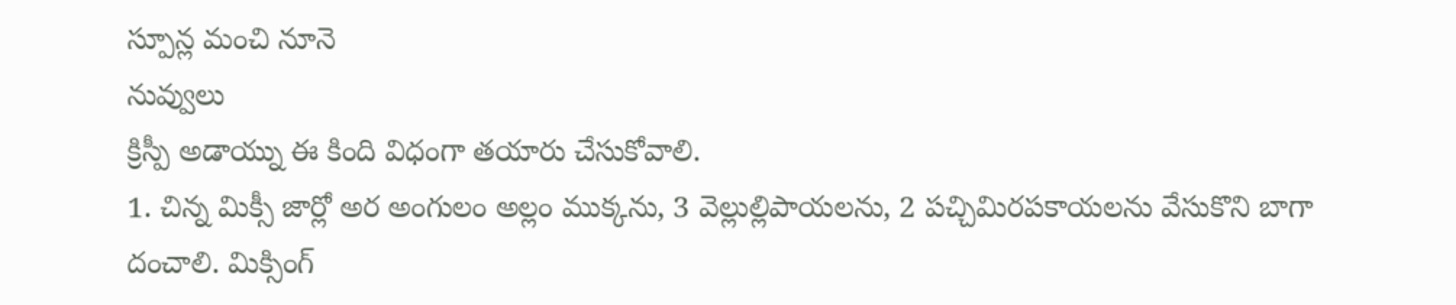స్పూన్ల మంచి నూనె
నువ్వులు
క్రిస్పీ అడాయ్ను ఈ కింది విధంగా తయారు చేసుకోవాలి.
1. చిన్న మిక్సీ జార్లో అర అంగులం అల్లం ముక్కను, 3 వెల్లుల్లిపాయలను, 2 పచ్చిమిరపకాయలను వేసుకొని బాగా దంచాలి. మిక్సింగ్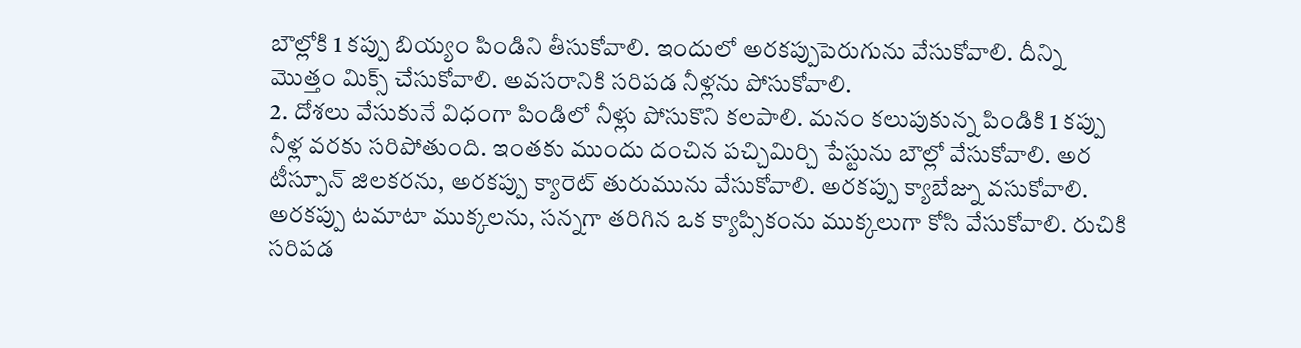బౌల్లోకి 1 కప్పు బియ్యం పిండిని తీసుకోవాలి. ఇందులో అరకప్పుపెరుగును వేసుకోవాలి. దీన్ని మొత్తం మిక్స్ చేసుకోవాలి. అవసరానికి సరిపడ నీళ్లను పోసుకోవాలి.
2. దోశలు వేసుకునే విధంగా పిండిలో నీళ్లు పోసుకొని కలపాలి. మనం కలుపుకున్న పిండికి 1 కప్పు నీళ్ల వరకు సరిపోతుంది. ఇంతకు ముందు దంచిన పచ్చిమిర్చి పేస్టును బౌల్లో వేసుకోవాలి. అర టీస్పూన్ జిలకరను, అరకప్పు క్యారెట్ తురుమును వేసుకోవాలి. అరకప్పు క్యాబేజ్ను వసుకోవాలి. అరకప్పు టమాటా ముక్కలను, సన్నగా తరిగిన ఒక క్యాప్సికంను ముక్కలుగా కోసి వేసుకోవాలి. రుచికి సరిపడ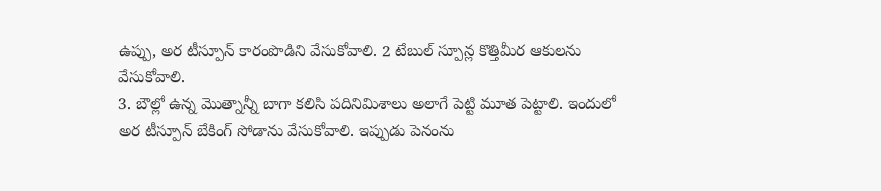ఉప్పు, అర టీస్పూన్ కారంపొడిని వేసుకోవాలి. 2 టేబుల్ స్పూన్ల కొత్తిమీర ఆకులను వేసుకోవాలి.
3. బౌల్లో ఉన్న మొత్నాన్నీ బాగా కలిసి పదినిమిశాలు అలాగే పెట్టి మూత పెట్టాలి. ఇందులో అర టీస్పూన్ బేకింగ్ సోడాను వేసుకోవాలి. ఇప్పుడు పెనంను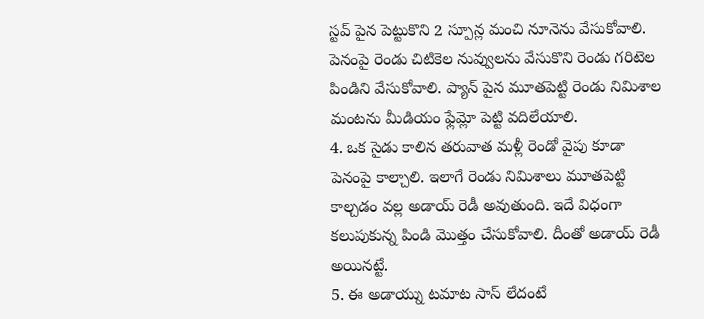స్టవ్ పైన పెట్టుకొని 2 స్పూన్ల మంచి నూనెను వేసుకోవాలి. పెనంపై రెండు చిటికెల నువ్వులను వేసుకొని రెండు గరిటెల పిండిని వేసుకోవాలి. ప్యాన్ పైన మూతపెట్టి రెండు నిమిశాల మంటను మీడియం ఫ్లేమ్లో పెట్టి వదిలేయాలి.
4. ఒక సైడు కాలిన తరువాత మళ్లీ రెండో వైపు కూడా పెనంపై కాల్చాలి. ఇలాగే రెండు నిమిశాలు మూతపెట్టి కాల్చడం వల్ల అడాయ్ రెడీ అవుతుంది. ఇదే విధంగా కలుపుకున్న పిండి మొత్తం చేసుకోవాలి. దీంతో అడాయ్ రెడీ అయినట్టే.
5. ఈ అడాయ్ను టమాట సాస్ లేదంటే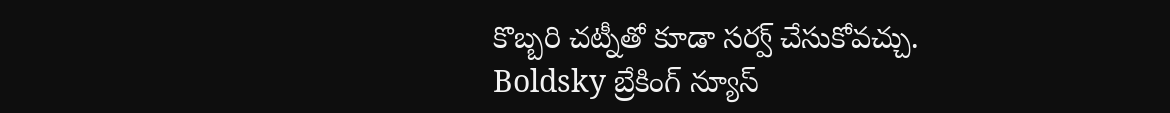కొబ్బరి చట్నీతో కూడా సర్వ్ చేసుకోవచ్చు.
Boldsky బ్రేకింగ్ న్యూస్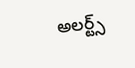అలర్ట్స్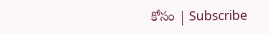కోసం | Subscribe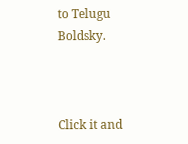to Telugu Boldsky.



Click it and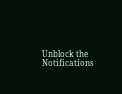Unblock the Notifications